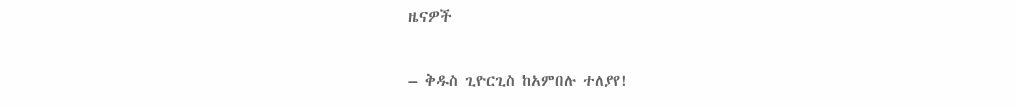ዜናዎች

– ቅዱስ ጊዮርጊስ ከአምበሉ ተለያየ!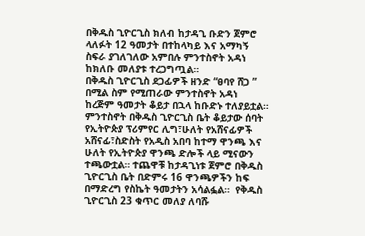በቅዱስ ጊዮርጊስ ክለብ ከታዳጊ ቡድን ጀምሮ ላለፉት 12 ዓመታት በተከላካይ እና አማካኝ ስፍራ ያገለገለው አምበሉ ምንተስኖት አዳነ ከክለቡ መለያቱ ተረጋግጧል።
በቅዱስ ጊዮርጊስ ደጋፊዎች ዘንድ “ፀባየ ሸጋ ” በሚል ስም የሚጠራው ምንተስኖት አዳነ ከረጅም ዓመታት ቆይታ በኋላ ከቡድኑ ተለያይቷል።
ምንተስኖት በቅዱስ ጊዮርጊስ ቤት ቆይታው ሰባት የኢትዮጵያ ፕሪምየር ሊግ፣ሁለት የአሸናፊዎች አሸናፊ፣ስድስት የአዲስ አበባ ከተማ ዋንጫ እና ሁለት የኢትዮጵያ ዋንጫ ድሎች ላይ ሚናውን ተጫውቷል። ተጨዋቹ ከታዳጊነቱ ጀምሮ በቅዱስ ጊዮርጊስ ቤት በድምሩ 16 ዋንጫዎችን ከፍ በማድረግ የስኬት ዓመታትን አሳልፏል።  የቅዱስ ጊዮርጊስ 23 ቁጥር መለያ ለባሹ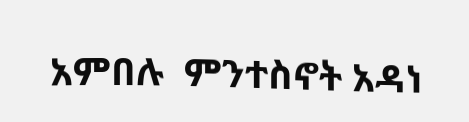አምበሉ  ምንተስኖት አዳነ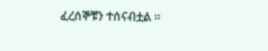ፈረሰኞቹን ተሰናብቷል ።